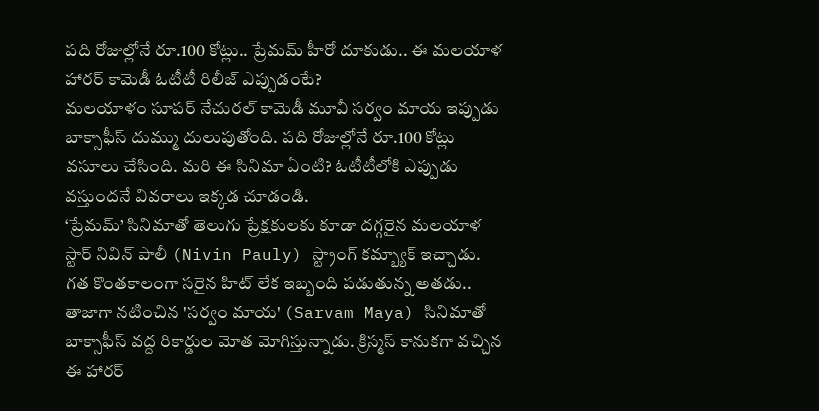పది రోజుల్లోనే రూ.100 కోట్లు.. ప్రేమమ్ హీరో దూకుడు.. ఈ మలయాళ హారర్ కామెడీ ఓటీటీ రిలీజ్ ఎప్పుడంటే?
మలయాళం సూపర్ నేచురల్ కామెడీ మూవీ సర్వం మాయ ఇప్పుడు బాక్సాఫీస్ దుమ్ము దులుపుతోంది. పది రోజుల్లోనే రూ.100 కోట్లు వసూలు చేసింది. మరి ఈ సినిమా ఏంటి? ఓటీటీలోకి ఎప్పుడు వస్తుందనే వివరాలు ఇక్కడ చూడండి.
‘ప్రేమమ్’ సినిమాతో తెలుగు ప్రేక్షకులకు కూడా దగ్గరైన మలయాళ స్టార్ నివిన్ పాలీ (Nivin Pauly) స్ట్రాంగ్ కమ్బ్యాక్ ఇచ్చాడు. గత కొంతకాలంగా సరైన హిట్ లేక ఇబ్బంది పడుతున్న అతడు.. తాజాగా నటించిన 'సర్వం మాయ' (Sarvam Maya) సినిమాతో బాక్సాఫీస్ వద్ద రికార్డుల మోత మోగిస్తున్నాడు. క్రిస్మస్ కానుకగా వచ్చిన ఈ హారర్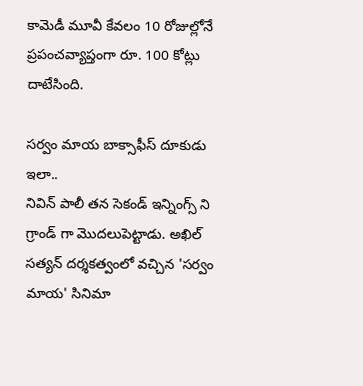కామెడీ మూవీ కేవలం 10 రోజుల్లోనే ప్రపంచవ్యాప్తంగా రూ. 100 కోట్లు దాటేసింది.

సర్వం మాయ బాక్సాఫీస్ దూకుడు ఇలా..
నివిన్ పాలీ తన సెకండ్ ఇన్నింగ్స్ ని గ్రాండ్ గా మొదలుపెట్టాడు. అఖిల్ సత్యన్ దర్శకత్వంలో వచ్చిన 'సర్వం మాయ' సినిమా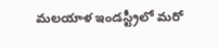మలయాళ ఇండస్ట్రీలో మరో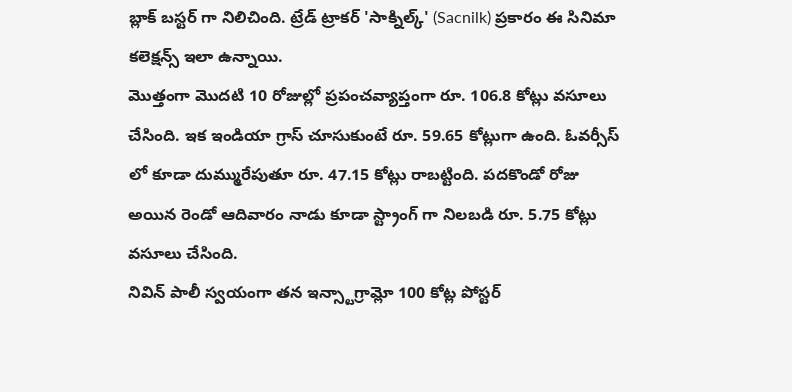బ్లాక్ బస్టర్ గా నిలిచింది. ట్రేడ్ ట్రాకర్ 'సాక్నిల్క్' (Sacnilk) ప్రకారం ఈ సినిమా కలెక్షన్స్ ఇలా ఉన్నాయి.
మొత్తంగా మొదటి 10 రోజుల్లో ప్రపంచవ్యాప్తంగా రూ. 106.8 కోట్లు వసూలు చేసింది. ఇక ఇండియా గ్రాస్ చూసుకుంటే రూ. 59.65 కోట్లుగా ఉంది. ఓవర్సీస్ లో కూడా దుమ్మురేపుతూ రూ. 47.15 కోట్లు రాబట్టింది. పదకొండో రోజు అయిన రెండో ఆదివారం నాడు కూడా స్ట్రాంగ్ గా నిలబడి రూ. 5.75 కోట్లు వసూలు చేసింది.
నివిన్ పాలీ స్వయంగా తన ఇన్స్టాగ్రామ్లో 100 కోట్ల పోస్టర్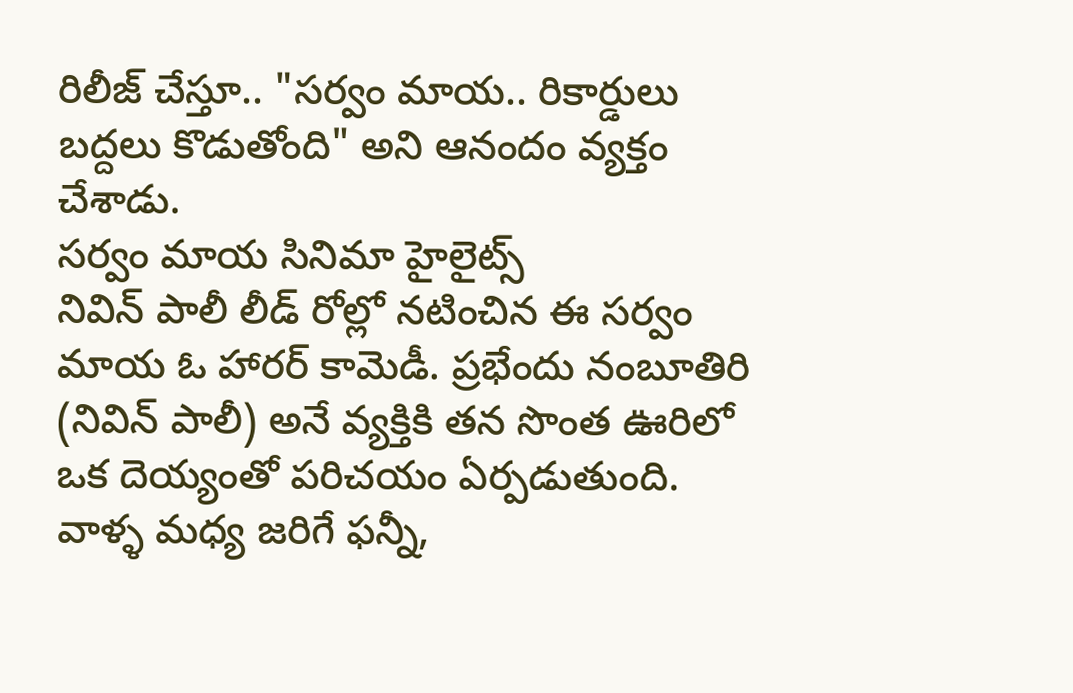రిలీజ్ చేస్తూ.. "సర్వం మాయ.. రికార్డులు బద్దలు కొడుతోంది" అని ఆనందం వ్యక్తం చేశాడు.
సర్వం మాయ సినిమా హైలైట్స్
నివిన్ పాలీ లీడ్ రోల్లో నటించిన ఈ సర్వం మాయ ఓ హారర్ కామెడీ. ప్రభేందు నంబూతిరి (నివిన్ పాలీ) అనే వ్యక్తికి తన సొంత ఊరిలో ఒక దెయ్యంతో పరిచయం ఏర్పడుతుంది. వాళ్ళ మధ్య జరిగే ఫన్నీ,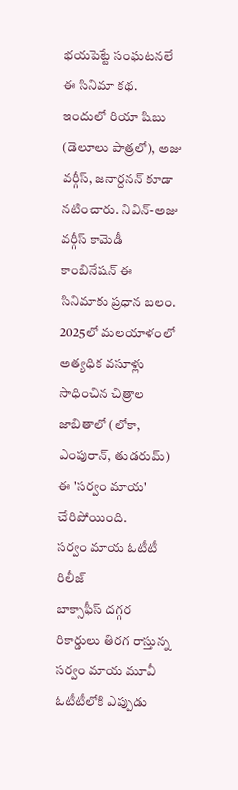భయపెట్టే సంఘటనలే ఈ సినిమా కథ.
ఇందులో రియా షిబు (డెలూలు పాత్రలో), అజు వర్గీస్, జనార్దనన్ కూడా నటించారు. నివిన్-అజు వర్గీస్ కామెడీ కాంబినేషన్ ఈ సినిమాకు ప్రధాన బలం. 2025లో మలయాళంలో అత్యధిక వసూళ్లు సాధించిన చిత్రాల జాబితాలో (లోకా, ఎంపురాన్, తుడరుమ్) ఈ 'సర్వం మాయ' చేరిపోయింది.
సర్వం మాయ ఓటీటీ రిలీజ్
బాక్సాఫీస్ దగ్గర రికార్డులు తిరగ రాస్తున్న సర్వం మాయ మూవీ ఓటీటీలోకి ఎప్పుడు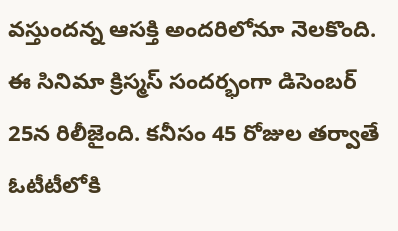వస్తుందన్న ఆసక్తి అందరిలోనూ నెలకొంది. ఈ సినిమా క్రిస్మస్ సందర్భంగా డిసెంబర్ 25న రిలీజైంది. కనీసం 45 రోజుల తర్వాతే ఓటీటీలోకి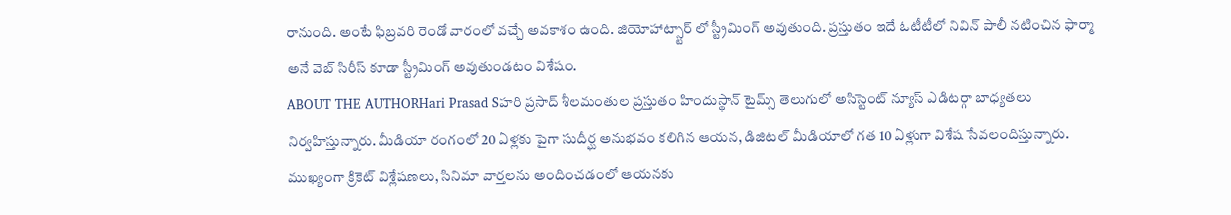రానుంది. అంటే ఫిబ్రవరి రెండో వారంలో వచ్చే అవకాశం ఉంది. జియోహాట్స్టార్ లో స్ట్రీమింగ్ అవుతుంది. ప్రస్తుతం ఇదే ఓటీటీలో నివిన్ పాలీ నటించిన ఫార్మా అనే వెబ్ సిరీస్ కూడా స్ట్రీమింగ్ అవుతుండటం విశేషం.
ABOUT THE AUTHORHari Prasad Sహరి ప్రసాద్ శీలమంతుల ప్రస్తుతం హిందుస్థాన్ టైమ్స్ తెలుగులో అసిస్టెంట్ న్యూస్ ఎడిటర్గా బాధ్యతలు నిర్వహిస్తున్నారు. మీడియా రంగంలో 20 ఏళ్లకు పైగా సుదీర్ఘ అనుభవం కలిగిన ఆయన, డిజిటల్ మీడియాలో గత 10 ఏళ్లుగా విశేష సేవలందిస్తున్నారు. ముఖ్యంగా క్రికెట్ విశ్లేషణలు, సినిమా వార్తలను అందించడంలో ఆయనకు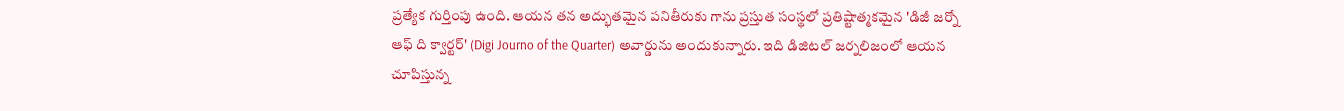ప్రత్యేక గుర్తింపు ఉంది. ఆయన తన అద్భుతమైన పనితీరుకు గాను ప్రస్తుత సంస్థలో ప్రతిష్టాత్మకమైన 'డిజీ జర్నో ఆఫ్ ది క్వార్టర్' (Digi Journo of the Quarter) అవార్డును అందుకున్నారు. ఇది డిజిటల్ జర్నలిజంలో ఆయన చూపిస్తున్న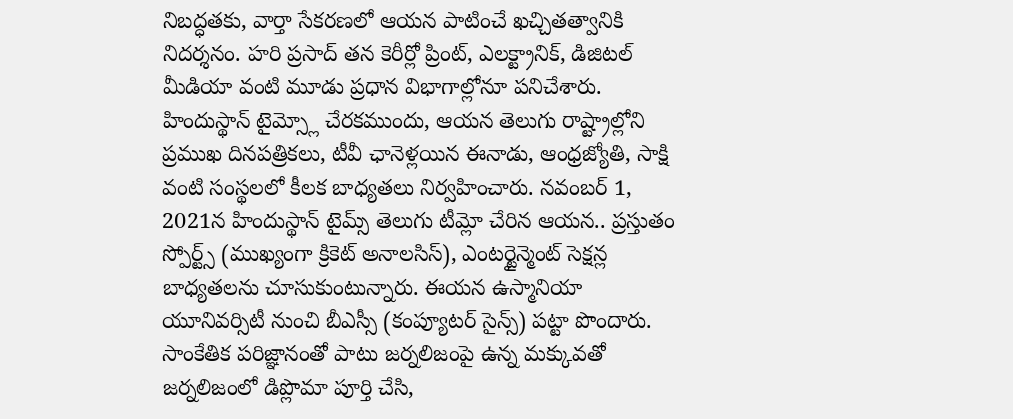నిబద్ధతకు, వార్తా సేకరణలో ఆయన పాటించే ఖచ్చితత్వానికి నిదర్శనం. హరి ప్రసాద్ తన కెరీర్లో ప్రింట్, ఎలక్ట్రానిక్, డిజిటల్ మీడియా వంటి మూడు ప్రధాన విభాగాల్లోనూ పనిచేశారు. హిందుస్థాన్ టైమ్స్లో చేరకముందు, ఆయన తెలుగు రాష్ట్రాల్లోని ప్రముఖ దినపత్రికలు, టీవీ ఛానెళ్లయిన ఈనాడు, ఆంధ్రజ్యోతి, సాక్షి వంటి సంస్థలలో కీలక బాధ్యతలు నిర్వహించారు. నవంబర్ 1, 2021న హిందుస్థాన్ టైమ్స్ తెలుగు టీమ్లో చేరిన ఆయన.. ప్రస్తుతం స్పోర్ట్స్ (ముఖ్యంగా క్రికెట్ అనాలసిస్), ఎంటర్టైన్మెంట్ సెక్షన్ల బాధ్యతలను చూసుకుంటున్నారు. ఈయన ఉస్మానియా యూనివర్సిటీ నుంచి బీఎస్సీ (కంప్యూటర్ సైన్స్) పట్టా పొందారు. సాంకేతిక పరిజ్ఞానంతో పాటు జర్నలిజంపై ఉన్న మక్కువతో జర్నలిజంలో డిప్లొమా పూర్తి చేసి,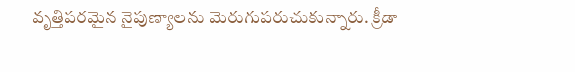వృత్తిపరమైన నైపుణ్యాలను మెరుగుపరుచుకున్నారు. క్రీడా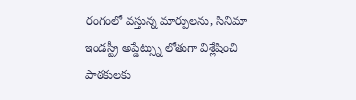రంగంలో వస్తున్న మార్పులను, సినిమా ఇండస్ట్రీ అప్డేట్స్ను లోతుగా విశ్లేషించి పాఠకులకు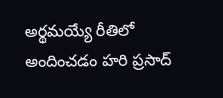అర్థమయ్యే రీతిలో అందించడం హరి ప్రసాద్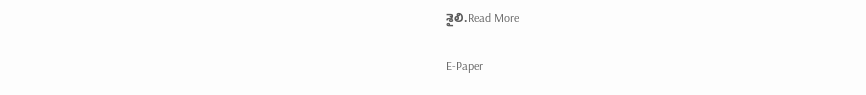శైలి.Read More

E-Paper